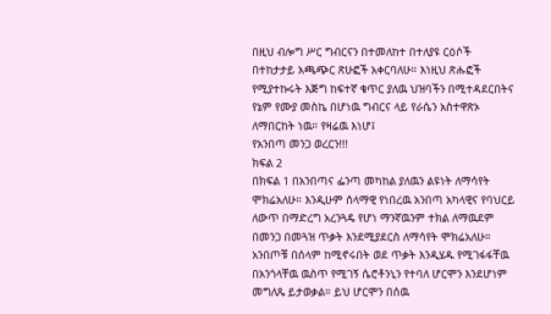በዚህ ብሎግ ሥር ግብርናን በተመለከተ በተለያዩ ርዕሶች በተከታታይ አጫጭር ጽሁፎች አቀርባለሁ። እነዚህ ጽሑፎች የሚያተኩሩት እጅግ ከፍተኛ ቁጥር ያለዉ ህዝባችን በሚተዳደርበትና የኔም የሙያ መስኬ በሆነዉ ግብርና ላይ የራሴን አስተዋጽኦ ለማበርከት ነዉ። የዛሬዉ እነሆ፤
የአንበጣ መንጋ ወረርን!!!
ክፍል 2
በክፍል 1 በአንበጣና ፌንጣ መካከል ያለዉን ልዩነት ለማሳየት ሞክሬአለሁ። እንዲሁም ሰላማዊ የነበረዉ አንበጣ አካላዊና የባህርይ ለውጥ በማድረግ አረንጓዴ የሆነ ማንኛዉንም ተክል ለማዉደም በመንጋ በመጓዝ ጥቃት እንደሚያደርስ ለማሳየት ሞክሬአለሁ። አንበጦቹ በሰላም ከሚኖሩበት ወደ ጥቃት እንዲሄዱ የሚገፋፋቸዉ በአንጎላቸዉ ዉስጥ የሚገኝ ሴሮቶንኒን የተባለ ሆርሞን እንደሆነም መግለጼ ይታወቃል። ይህ ሆርሞን በሰዉ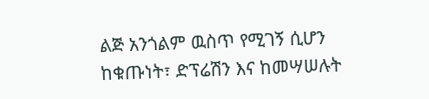ልጅ አንጎልም ዉስጥ የሚገኝ ሲሆን ከቁጡነት፣ ድፕሬሽን እና ከመሣሠሉት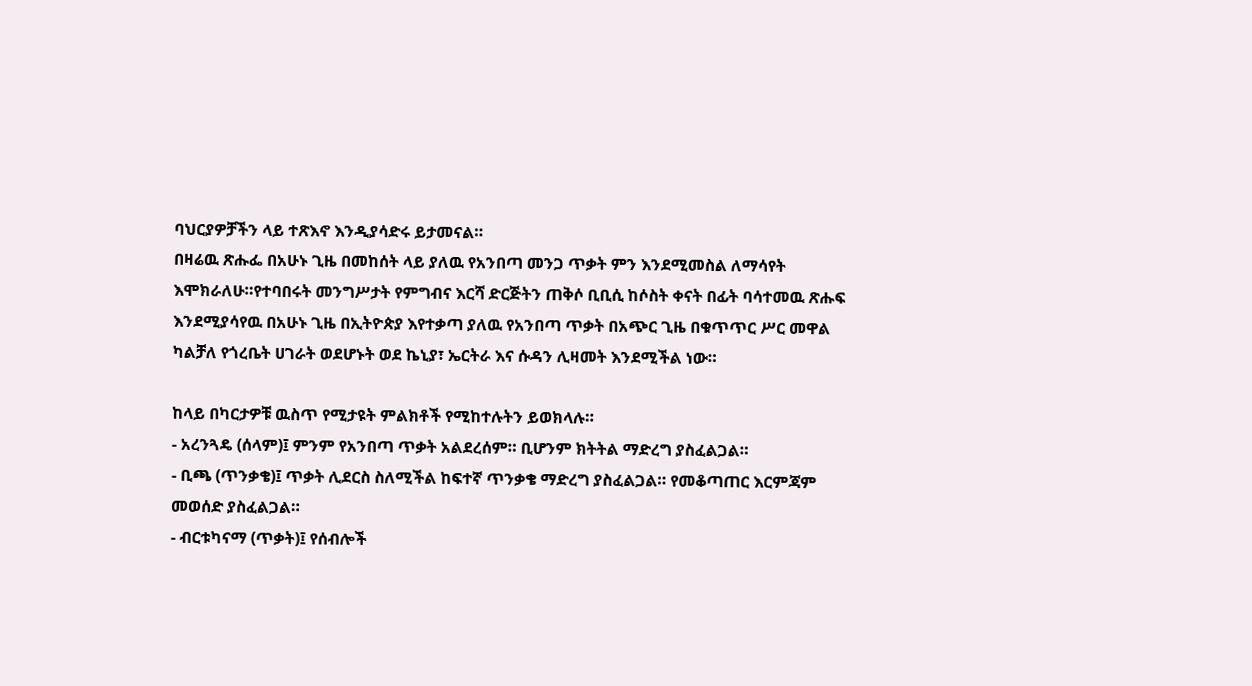ባህርያዎቻችን ላይ ተጽእኖ እንዲያሳድሩ ይታመናል።
በዛሬዉ ጽሑፌ በአሁኑ ጊዜ በመከሰት ላይ ያለዉ የአንበጣ መንጋ ጥቃት ምን እንደሚመስል ለማሳየት እሞክራለሁ።የተባበሩት መንግሥታት የምግብና እርሻ ድርጅትን ጠቅሶ ቢቢሲ ከሶስት ቀናት በፊት ባሳተመዉ ጽሑፍ እንደሚያሳየዉ በአሁኑ ጊዜ በኢትዮጵያ እየተቃጣ ያለዉ የአንበጣ ጥቃት በአጭር ጊዜ በቁጥጥር ሥር መዋል ካልቻለ የጎረቤት ሀገራት ወደሆኑት ወደ ኬኒያ፣ ኤርትራ እና ሱዳን ሊዛመት እንደሚችል ነው።

ከላይ በካርታዎቹ ዉስጥ የሚታዩት ምልክቶች የሚከተሉትን ይወክላሉ።
- አረንጓዴ (ሰላም)፤ ምንም የአንበጣ ጥቃት አልደረሰም። ቢሆንም ክትትል ማድረግ ያስፈልጋል።
- ቢጫ (ጥንቃቄ)፤ ጥቃት ሊደርስ ስለሚችል ከፍተኛ ጥንቃቄ ማድረግ ያስፈልጋል። የመቆጣጠር እርምጃም መወሰድ ያስፈልጋል።
- ብርቱካናማ (ጥቃት)፤ የሰብሎች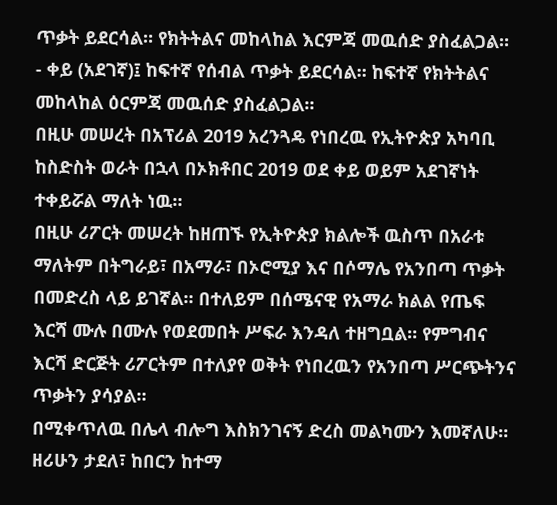ጥቃት ይደርሳል። የክትትልና መከላከል እርምጃ መዉሰድ ያስፈልጋል።
- ቀይ (አደገኛ)፤ ከፍተኛ የሰብል ጥቃት ይደርሳል። ከፍተኛ የክትትልና መከላከል ዕርምጃ መዉሰድ ያስፈልጋል።
በዚሁ መሠረት በአፕሪል 2019 አረንጓዴ የነበረዉ የኢትዮጵያ አካባቢ ከስድስት ወራት በኋላ በኦክቶበር 2019 ወደ ቀይ ወይም አደገኛነት ተቀይሯል ማለት ነዉ።
በዚሁ ሪፖርት መሠረት ከዘጠኙ የኢትዮጵያ ክልሎች ዉስጥ በአራቱ ማለትም በትግራይ፣ በአማራ፣ በኦሮሚያ እና በሶማሌ የአንበጣ ጥቃት በመድረስ ላይ ይገኛል። በተለይም በሰሜናዊ የአማራ ክልል የጤፍ እርሻ ሙሉ በሙሉ የወደመበት ሥፍራ እንዳለ ተዘግቧል። የምግብና እርሻ ድርጅት ሪፖርትም በተለያየ ወቅት የነበረዉን የአንበጣ ሥርጭትንና ጥቃትን ያሳያል።
በሚቀጥለዉ በሌላ ብሎግ እስክንገናኝ ድረስ መልካሙን እመኛለሁ።
ዘሪሁን ታደለ፣ ከበርን ከተማ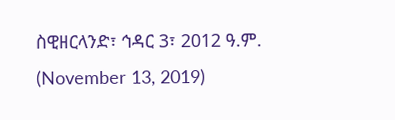ስዊዘርላንድ፣ ኅዳር 3፣ 2012 ዓ.ም. (November 13, 2019)